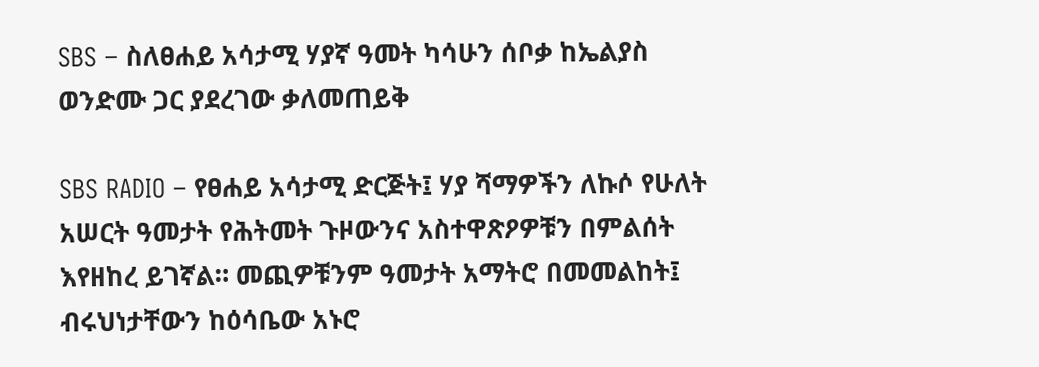SBS – ስለፀሐይ አሳታሚ ሃያኛ ዓመት ካሳሁን ሰቦቃ ከኤልያስ ወንድሙ ጋር ያደረገው ቃለመጠይቅ

SBS RADIO – የፀሐይ አሳታሚ ድርጅት፤ ሃያ ሻማዎችን ለኩሶ የሁለት አሠርት ዓመታት የሕትመት ጉዞውንና አስተዋጽዖዎቹን በምልሰት እየዘከረ ይገኛል። መጪዎቹንም ዓመታት አማትሮ በመመልከት፤ ብሩህነታቸውን ከዕሳቤው አኑሮ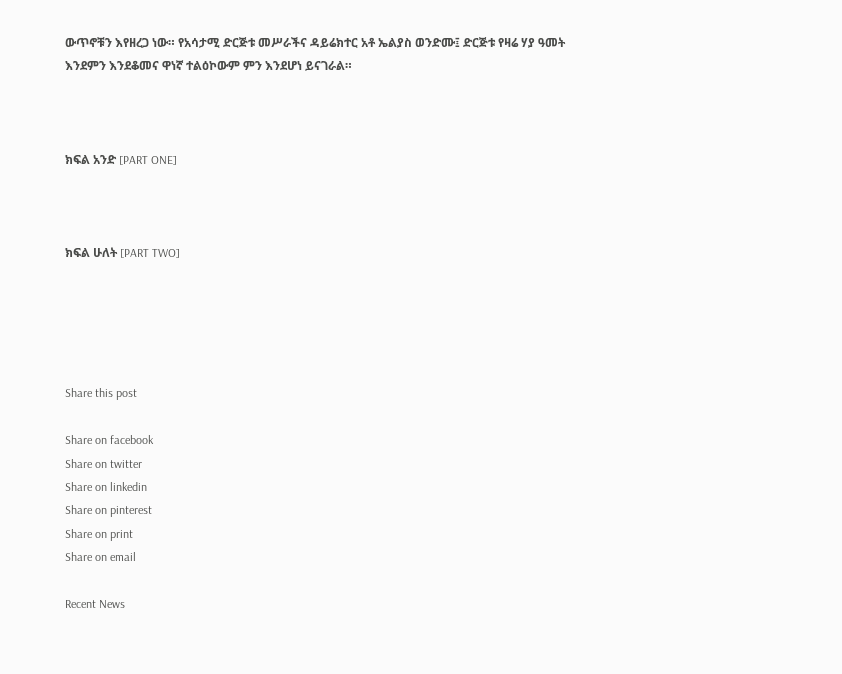ውጥኖቹን እየዘረጋ ነው። የአሳታሚ ድርጅቱ መሥራችና ዳይሬክተር አቶ ኤልያስ ወንድሙ፤ ድርጅቱ የዛሬ ሃያ ዓመት እንደምን እንደቆመና ዋነኛ ተልዕኮውም ምን እንደሆነ ይናገራል።



ክፍል አንድ [PART ONE]



ክፍል ሁለት [PART TWO]





Share this post

Share on facebook
Share on twitter
Share on linkedin
Share on pinterest
Share on print
Share on email

Recent News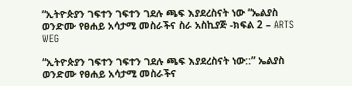“ኢትዮጵያን ገፍተን ገፍተን ገደሉ ጫፍ እያደረስናት ነው “ኤልያስ ወንድሙ የፀሐይ አሳታሚ መስራችና ስራ አስኪያጅ -ክፍል 2 – ARTS WEG

“ኢትዮጵያን ገፍተን ገፍተን ገደሉ ጫፍ እያደረስናት ነው::” ኤልያስ ወንድሙ የፀሐይ አሳታሚ መስራችና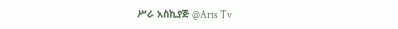ሥራ አስኪያጅ @Arts Tv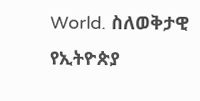World. ስለወቅታዊ የኢትዮጵያ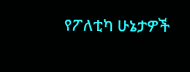የፖለቲካ ሁኔታዎች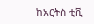ከአርትስ ቲቪ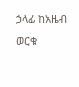ኃላፊ ከአዜብ ወርቁ